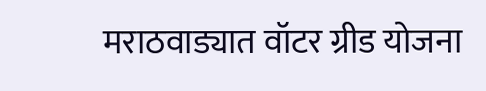मराठवाड्यात वॉटर ग्रीड योजना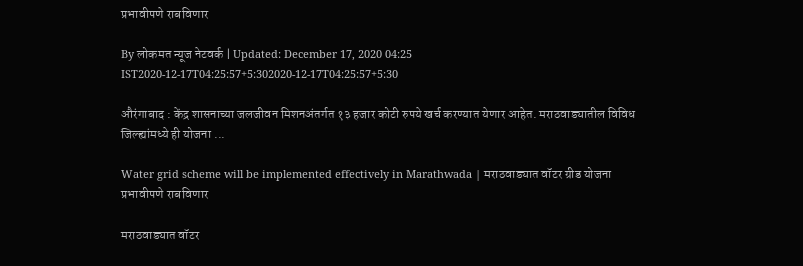प्रभावीपणे राबविणार

By लोकमत न्यूज नेटवर्क | Updated: December 17, 2020 04:25 IST2020-12-17T04:25:57+5:302020-12-17T04:25:57+5:30

औरंगाबाद : केंद्र शासनाच्या जलजीवन मिशनअंतर्गत १३ हजार कोटी रुपये खर्च करण्यात येणार आहेत. मराठवाड्यातील विविध जिल्ह्यांमध्ये ही योजना ...

Water grid scheme will be implemented effectively in Marathwada | मराठवाड्यात वॉटर ग्रीड योजना प्रभावीपणे राबविणार

मराठवाड्यात वॉटर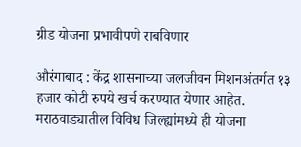ग्रीड योजना प्रभावीपणे राबविणार

औरंगाबाद : केंद्र शासनाच्या जलजीवन मिशनअंतर्गत १३ हजार कोटी रुपये खर्च करण्यात येणार आहेत. मराठवाड्यातील विविध जिल्ह्यांमध्ये ही योजना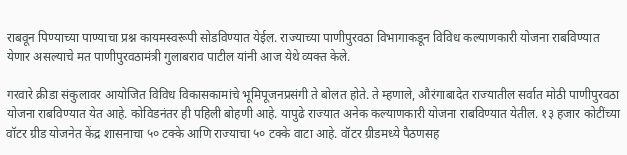राबवून पिण्याच्या पाण्याचा प्रश्न कायमस्वरूपी सोडविण्यात येईल. राज्याच्या पाणीपुरवठा विभागाकडून विविध कल्याणकारी योजना राबविण्यात येणार असल्याचे मत पाणीपुरवठामंत्री गुलाबराव पाटील यांनी आज येथे व्यक्त केले.

गरवारे क्रीडा संकुलावर आयोजित विविध विकासकामांचे भूमिपूजनप्रसंगी ते बोलत होते. ते म्हणाले, औरंगाबादेत राज्यातील सर्वात मोठी पाणीपुरवठा योजना राबविण्यात येत आहे. कोविडनंतर ही पहिली बोहणी आहे. यापुढे राज्यात अनेक कल्याणकारी योजना राबविण्यात येतील. १३ हजार कोटींच्या वॉटर ग्रीड योजनेत केंद्र शासनाचा ५० टक्के आणि राज्याचा ५० टक्के वाटा आहे. वॉटर ग्रीडमध्ये पैठणसह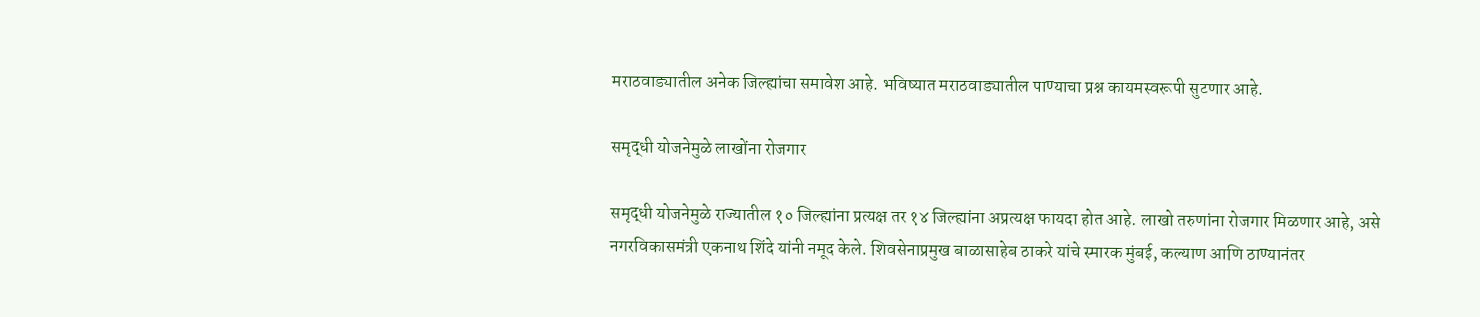मराठवाड्यातील अनेक जिल्ह्यांचा समावेश आहे. भविष्यात मराठवाड्यातील पाण्याचा प्रश्न कायमस्वरूपी सुटणार आहे.

समृद्धी योजनेमुळे लाखोंना रोजगार

समृद्धी योजनेमुळे राज्यातील १० जिल्ह्यांना प्रत्यक्ष तर १४ जिल्ह्यांना अप्रत्यक्ष फायदा होत आहे. लाखो तरुणांना रोजगार मिळणार आहे, असे नगरविकासमंत्री एकनाथ शिंदे यांनी नमूद केले. शिवसेनाप्रमुख बाळासाहेब ठाकरे यांचे स्मारक मुंबई, कल्याण आणि ठाण्यानंतर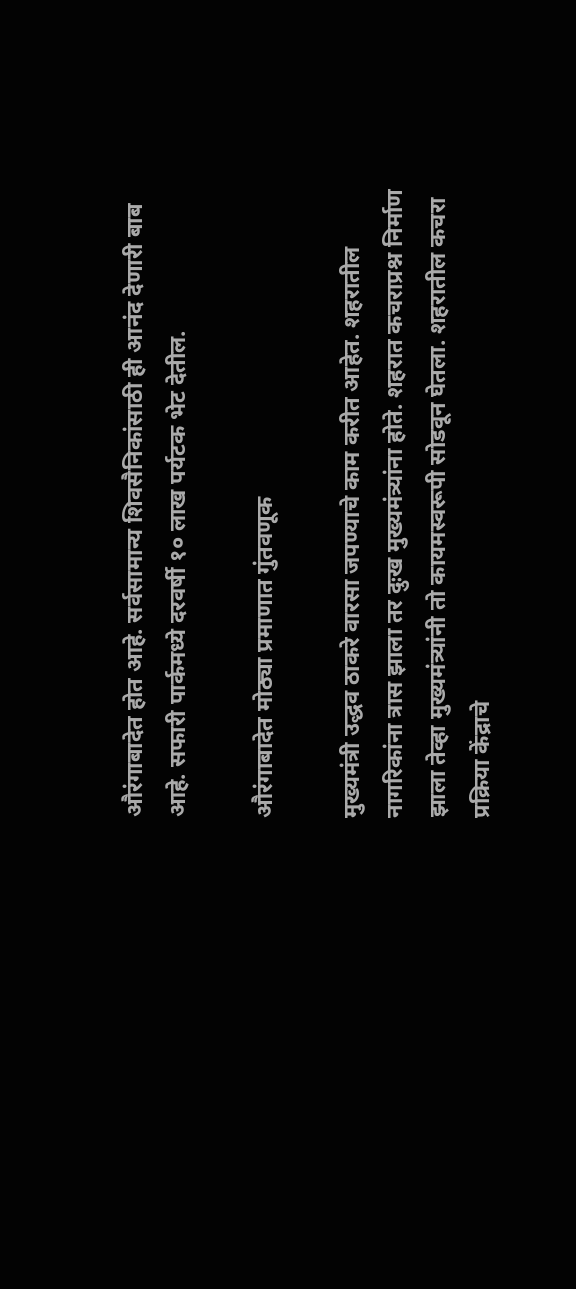औरंगाबादेत होत आहे. सर्वसामान्य शिवसैनिकांसाठी ही आनंद देणारी बाब आहे. सफारी पार्कमध्ये दरवर्षी १० लाख पर्यटक भेट देतील.

औरंगाबादेत मोठ्या प्रमाणात गुंतवणूक

मुख्यमंत्री उद्धव ठाकरे वारसा जपण्याचे काम करीत आहेत. शहरातील नागरिकांना त्रास झाला तर दुःख मुख्यमंत्र्यांना होते. शहरात कचराप्रश्न निर्माण झाला तेव्हा मुख्यमंत्र्यांनी तो कायमस्वरूपी सोडवून घेतला. शहरातील कचरा प्रक्रिया केंद्राचे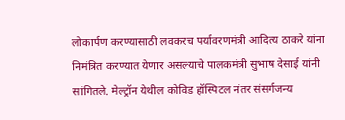लोकार्पण करण्यासाठी लवकरच पर्यावरणमंत्री आदित्य ठाकरे यांना निमंत्रित करण्यात येणार असल्याचे पालकमंत्री सुभाष देसाई यांनी सांगितले. मेल्ट्रॉन येथील कोविड हॉस्पिटल नंतर संसर्गजन्य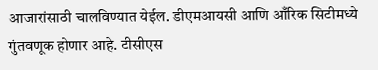आजारांसाठी चालविण्यात येईल. डीएमआयसी आणि आँरिक सिटीमध्ये गुंतवणूक होणार आहे. टीसीएस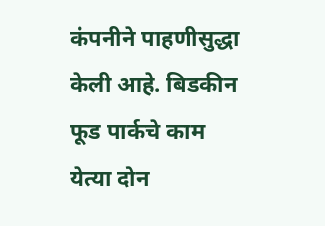कंपनीने पाहणीसुद्धा केली आहे. बिडकीन फूड पार्कचे काम येत्या दोन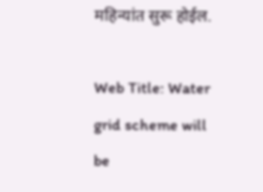महिन्यांत सुरू होईल.

Web Title: Water grid scheme will be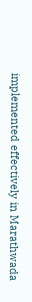implemented effectively in Marathwada